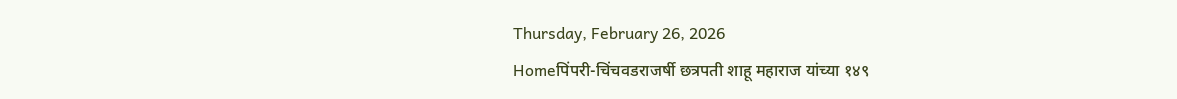Thursday, February 26, 2026
Homeपिंपरी-चिंचवडराजर्षी छत्रपती शाहू महाराज यांच्या १४९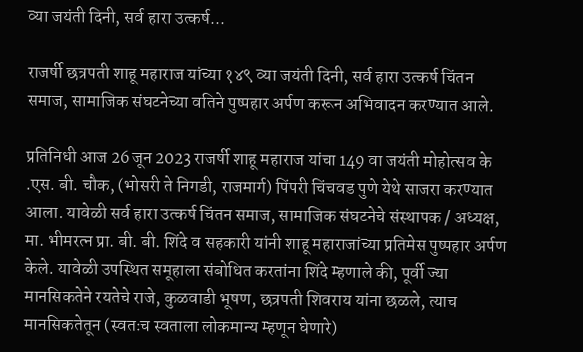व्या जयंती दिनी, सर्व हारा उत्कर्ष...

राजर्षी छत्रपती शाहू महाराज यांच्या १४९ व्या जयंती दिनी, सर्व हारा उत्कर्ष चिंतन समाज, सामाजिक संघटनेच्या वतिने पुष्पहार अर्पण करून अभिवादन करण्यात आले.

प्रतिनिधी आज 26 जून 2023 राजर्षी शाहू महाराज यांचा 149 वा जयंती मोहोत्सव के .एस. बी. चौक, (भोसरी ते निगडी, राजमार्ग) पिंपरी चिंचवड पुणे येथे साजरा करण्यात आला. यावेळी सर्व हारा उत्कर्ष चिंतन समाज, सामाजिक संघटनेचे संस्थापक / अध्यक्ष, मा. भीमरत्न प्रा. बी. बी. शिंदे व सहकारी यांनी शाहू महाराजांच्या प्रतिमेस पुष्पहार अर्पण केले. यावेळी उपस्थित समूहाला संबोधित करतांना शिंदे म्हणाले की, पूर्वी ज्या मानसिकतेने रयतेचे राजे, कुळवाडी भूषण, छत्रपती शिवराय यांना छळले, त्याच मानसिकतेतून (स्वतःच स्वताला लोकमान्य म्हणून घेणारे)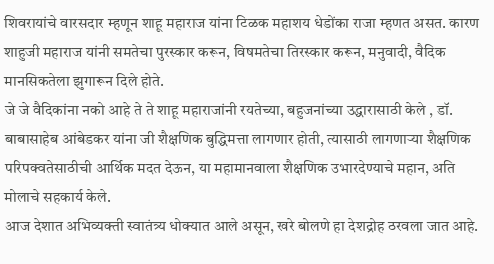शिवरायांचे वारसदार म्हणून शाहू महाराज यांना टिळक महाशय धेडोंका राजा म्हणत असत. कारण शाहुजी महाराज यांनी समतेचा पुरस्कार करून, विषमतेचा तिरस्कार करून, मनुवादी, वैदिक मानसिकतेला झुगारून दिले होते.
जे जे वैदिकांना नको आहे ते ते शाहू महाराजांनी रयतेच्या, बहुजनांच्या उद्धारासाठी केले , डॉ. बाबासाहेब आंबेडकर यांना जी शैक्षणिक बुद्धिमत्ता लागणार होती, त्यासाठी लागणाऱ्या शैक्षणिक परिपक्वतेसाठीची आर्थिक मदत देऊन, या महामानवाला शैक्षणिक उभारदेण्याचे महान, अति मोलाचे सहकार्य केले.
आज देशात अभिव्यक्ती स्वातंत्र्य धोक्यात आले असून, खरे बोलणे हा देशद्रोह ठरवला जात आहे.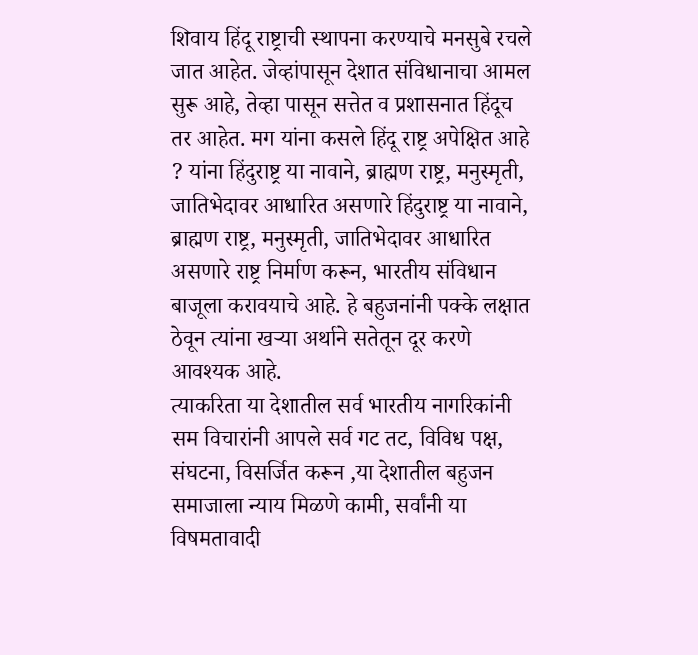शिवाय हिंदू राष्ट्राची स्थापना करण्याचे मनसुबे रचले जात आहेत. जेव्हांपासून देशात संविधानाचा आमल सुरू आहे, तेव्हा पासून सत्तेत व प्रशासनात हिंदूच तर आहेत. मग यांना कसले हिंदू राष्ट्र अपेक्षित आहे ? यांना हिंदुराष्ट्र या नावाने, ब्राह्मण राष्ट्र, मनुस्मृती, जातिभेदावर आधारित असणारे हिंदुराष्ट्र या नावाने, ब्राह्मण राष्ट्र, मनुस्मृती, जातिभेदावर आधारित असणारे राष्ट्र निर्माण करून, भारतीय संविधान बाजूला करावयाचे आहे. हे बहुजनांनी पक्के लक्षात ठेवून त्यांना खऱ्या अर्थाने सतेतून दूर करणे आवश्यक आहे.
त्याकरिता या देशातील सर्व भारतीय नागरिकांनी सम विचारांनी आपले सर्व गट तट, विविध पक्ष, संघटना, विसर्जित करून ,या देशातील बहुजन समाजाला न्याय मिळणे कामी, सर्वांनी या विषमतावादी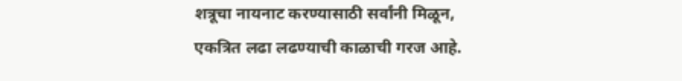शत्रूचा नायनाट करण्यासाठी सर्वांनी मिळून, एकत्रित लढा लढण्याची काळाची गरज आहे.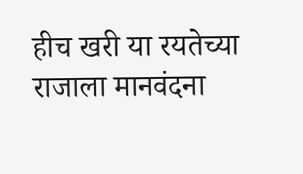हीच खरी या रयतेच्या राजाला मानवंदना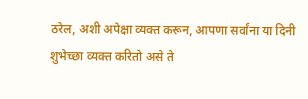ठरेल, अशी अपेक्षा व्यक्त करून, आपणा सर्वांना या दिनी शुभेच्छा व्यक्त करितो असे ते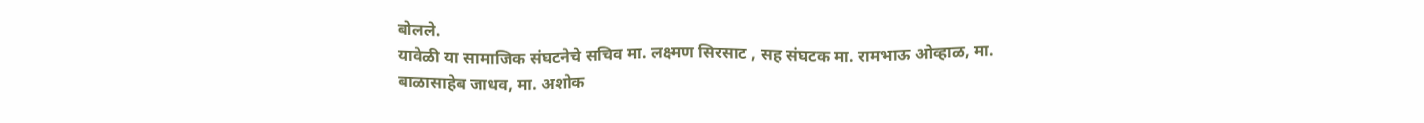बोलले.
यावेळी या सामाजिक संघटनेचे सचिव मा. लक्ष्मण सिरसाट , सह संघटक मा. रामभाऊ ओव्हाळ, मा. बाळासाहेब जाधव, मा. अशोक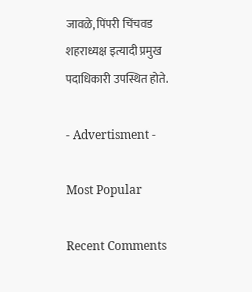जावळे, पिंपरी चिंचवड शहराध्यक्ष इत्यादी प्रमुख पदाधिकारी उपस्थित होते.

- Advertisment -

Most Popular

Recent Comments